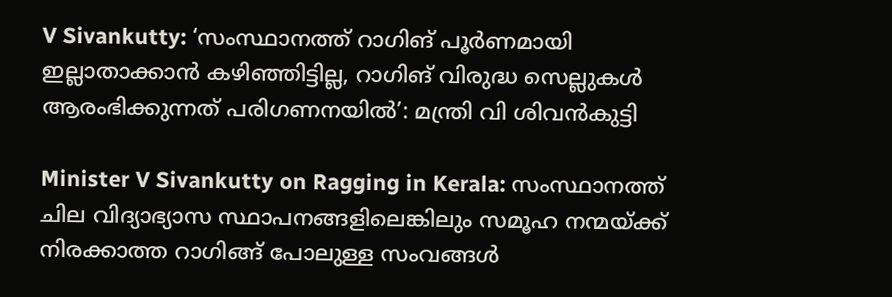V Sivankutty: ‘സംസ്ഥാനത്ത് റാഗിങ് പൂർണമായി ഇല്ലാതാക്കാൻ കഴിഞ്ഞിട്ടില്ല, റാഗിങ് വിരുദ്ധ സെല്ലുകൾ ആരംഭിക്കുന്നത് പരിഗണനയിൽ’: മന്ത്രി വി ശിവൻകുട്ടി

Minister V Sivankutty on Ragging in Kerala: സംസ്ഥാനത്ത് ചില വിദ്യാഭ്യാസ സ്ഥാപനങ്ങളിലെങ്കിലും സമൂഹ നന്മയ്ക്ക് നിരക്കാത്ത റാഗിങ്ങ് പോലുള്ള സംവങ്ങൾ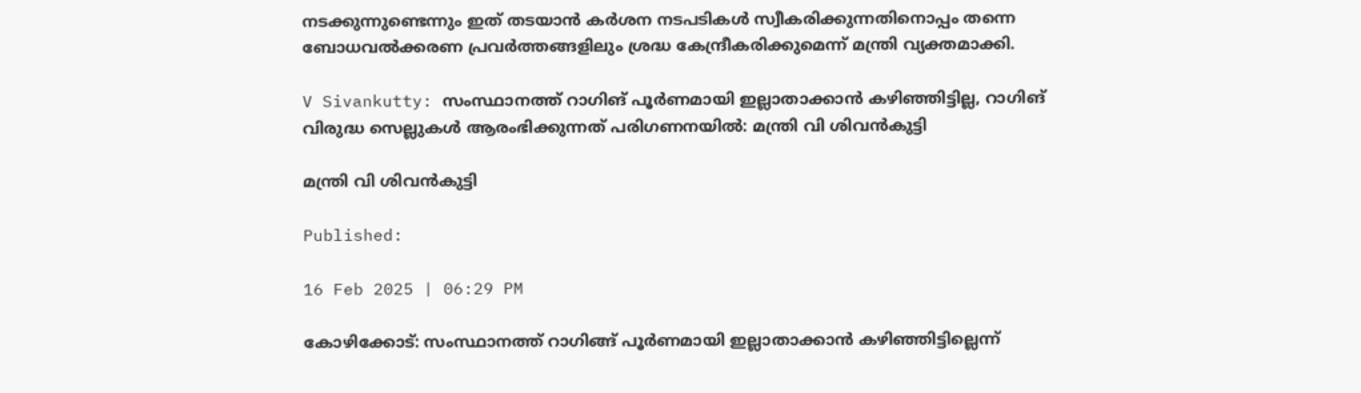നടക്കുന്നുണ്ടെന്നും ഇത് തടയാൻ കർശന നടപടികൾ സ്വീകരിക്കുന്നതിനൊപ്പം തന്നെ ബോധവൽക്കരണ പ്രവർത്തങ്ങളിലും ശ്രദ്ധ കേന്ദ്രീകരിക്കുമെന്ന് മന്ത്രി വ്യക്തമാക്കി.

V Sivankutty: സംസ്ഥാനത്ത് റാഗിങ് പൂർണമായി ഇല്ലാതാക്കാൻ കഴിഞ്ഞിട്ടില്ല, റാഗിങ് വിരുദ്ധ സെല്ലുകൾ ആരംഭിക്കുന്നത് പരിഗണനയിൽ: മന്ത്രി വി ശിവൻകുട്ടി

മന്ത്രി വി ശിവൻകുട്ടി

Published:

16 Feb 2025 | 06:29 PM

കോഴിക്കോട്: സംസ്ഥാനത്ത് റാഗിങ്ങ് പൂർണമായി ഇല്ലാതാക്കാൻ കഴിഞ്ഞിട്ടില്ലെന്ന്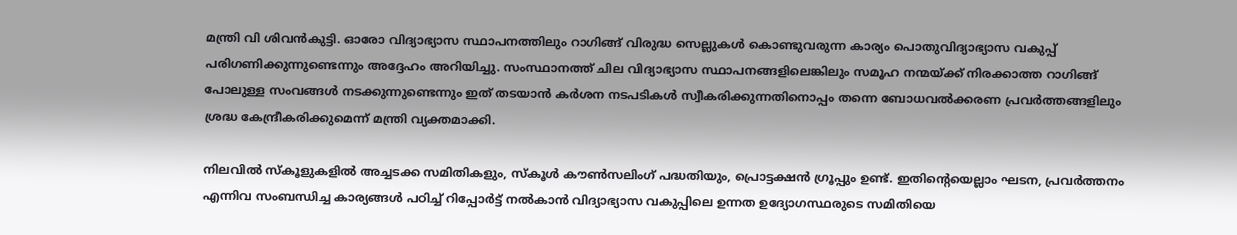മന്ത്രി വി ശിവൻകുട്ടി. ഓരോ വിദ്യാഭ്യാസ സ്ഥാപനത്തിലും റാഗിങ്ങ് വിരുദ്ധ സെല്ലുകൾ കൊണ്ടുവരുന്ന കാര്യം പൊതുവിദ്യാഭ്യാസ വകുപ്പ് പരിഗണിക്കുന്നുണ്ടെന്നും അദ്ദേഹം അറിയിച്ചു. സംസ്ഥാനത്ത് ചില വിദ്യാഭ്യാസ സ്ഥാപനങ്ങളിലെങ്കിലും സമൂഹ നന്മയ്ക്ക് നിരക്കാത്ത റാഗിങ്ങ് പോലുള്ള സംവങ്ങൾ നടക്കുന്നുണ്ടെന്നും ഇത് തടയാൻ കർശന നടപടികൾ സ്വീകരിക്കുന്നതിനൊപ്പം തന്നെ ബോധവൽക്കരണ പ്രവർത്തങ്ങളിലും ശ്രദ്ധ കേന്ദ്രീകരിക്കുമെന്ന് മന്ത്രി വ്യക്തമാക്കി.

നിലവിൽ സ്‌കൂളുകളിൽ അച്ചടക്ക സമിതികളും, സ്‌കൂൾ കൗൺസലിംഗ് പദ്ധതിയും, പ്രൊട്ടക്ഷൻ ഗ്രൂപ്പും ഉണ്ട്. ഇതിന്റെയെല്ലാം ഘടന, പ്രവർത്തനം എന്നിവ സംബന്ധിച്ച കാര്യങ്ങൾ പഠിച്ച് റിപ്പോർട്ട് നൽകാൻ വിദ്യാഭ്യാസ വകുപ്പിലെ ഉന്നത ഉദ്യോഗസ്ഥരുടെ സമിതിയെ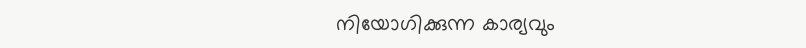നിയോഗിക്കുന്ന കാര്യവും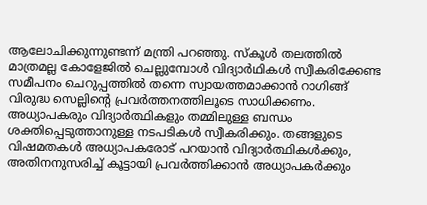ആലോചിക്കുന്നുണ്ടന്ന് മന്ത്രി പറഞ്ഞു. സ്‌കൂൾ തലത്തിൽ മാത്രമല്ല കോളേജിൽ ചെല്ലുമ്പോൾ വിദ്യാർഥികൾ സ്വീകരിക്കേണ്ട സമീപനം ചെറുപ്പത്തിൽ തന്നെ സ്വായത്തമാക്കാൻ റാഗിങ്ങ് വിരുദ്ധ സെല്ലിന്റെ പ്രവർത്തനത്തിലൂടെ സാധിക്കണം. അധ്യാപകരും വിദ്യാർത്ഥികളും തമ്മിലുള്ള ബന്ധം ശക്തിപ്പെടുത്താനുള്ള നടപടികൾ സ്വീകരിക്കും. തങ്ങളുടെ വിഷമതകൾ അധ്യാപകരോട് പറയാൻ വിദ്യാർത്ഥികൾക്കും, അതിനനുസരിച്ച് കൂട്ടായി പ്രവർത്തിക്കാൻ അധ്യാപകർക്കും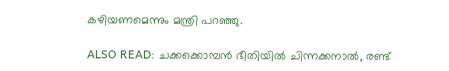കഴിയണമെന്നും മന്ത്രി പറഞ്ഞു.

ALSO READ: ചക്കക്കൊമ്പൻ ഭീതിയിൽ ചിന്നക്കനാൽ, രണ്ട്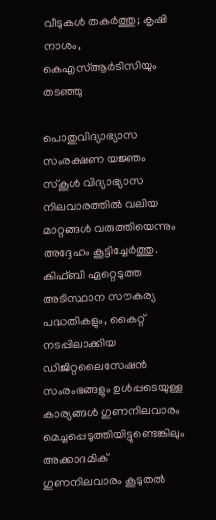വീടുകൾ തകർത്തു; കൃഷി നാശം, കെഎസ്ആർടിസിയും തടഞ്ഞു

പൊതുവിദ്യാഭ്യാസ സംരക്ഷണ യജ്ഞം സ്‌കൂൾ വിദ്യാഭ്യാസ നിലവാരത്തിൽ വലിയ മാറ്റങ്ങൾ വരുത്തിയെന്നും അദ്ദേഹം കൂട്ടിച്ചേർത്തു. കിഫ്‌ബി ഏറ്റെടുത്ത അടിസ്ഥാന സൗകര്യ പദ്ധതികളും, കൈറ്റ് നടപ്പിലാക്കിയ ഡിജിറ്റലൈസേഷൻ സംരംഭങ്ങളും ഉൾപ്പടെയുള്ള കാര്യങ്ങൾ ഗുണനിലവാരം മെച്ചപ്പെടുത്തിയിട്ടുണ്ടെങ്കിലും അക്കാദമിക് ഗുണനിലവാരം കൂടുതൽ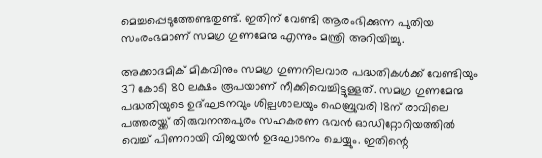മെച്ചപ്പെടുത്തേണ്ടതുണ്ട്. ഇതിന് വേണ്ടി ആരംഭിക്കുന്ന പുതിയ സംരംഭമാണ് സമഗ്ര ഗുണമേന്മ എന്നും മന്ത്രി അറിയിച്ചു.

അക്കാദമിക് മികവിനും സമഗ്ര ഗുണനിലവാര പദ്ധതികൾക്ക് വേണ്ടിയും 37 കോടി 80 ലക്ഷം രൂപയാണ് നീക്കിവെച്ചിട്ടുള്ളത്. സമഗ്ര ഗുണമേന്മ പദ്ധതിയുടെ ഉദ്ഘടനവും ശില്പശാലയും ഫെബ്രുവരി 18ന് രാവിലെ പത്തരയ്ക്ക് തിരുവനന്തപുരം സഹകരണ ഭവൻ ഓഡിറ്റോറിയത്തിൽ വെച്ച് പിണറായി വിജയൻ ഉദഘാടനം ചെയ്യും. ഇതിന്റെ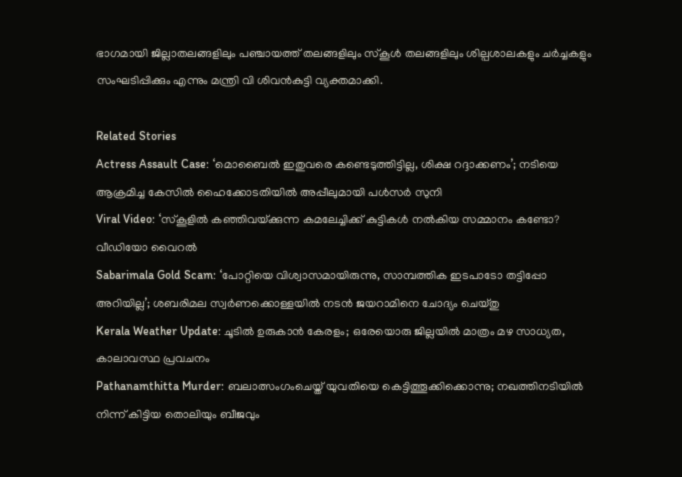ഭാഗമായി ജില്ലാതലങ്ങളിലും പഞ്ചായത്ത് തലങ്ങളിലും സ്‌കൂൾ തലങ്ങളിലും ശില്പശാലകളും ചർച്ചകളും സംഘടിപ്പിക്കും എന്നും മന്ത്രി വി ശിവൻകുട്ടി വ്യക്തമാക്കി.

Related Stories
Actress Assault Case: ‘മൊബൈല്‍ ഇതുവരെ കണ്ടെടുത്തിട്ടില്ല, ശിക്ഷ റദ്ദാക്കണം’; നടിയെ ആക്രമിച്ച കേസിൽ ഹൈക്കോടതിയില്‍ അപ്പീലുമായി പൾ‌സർ‌ സുനി
Viral Video: ‘സ്‌കൂളിൽ കഞ്ഞിവയ്‌ക്കുന്ന കമലേച്ചിക്ക് കുട്ടികൾ നൽകിയ സമ്മാനം കണ്ടോ? വീഡിയോ വൈറൽ
Sabarimala Gold Scam: ‘പോറ്റിയെ വിശ്വാസമായിരുന്നു, സാമ്പത്തിക ഇടപാടോ തട്ടിപ്പോ അറിയില്ല’; ശബരിമല സ്വർണക്കൊള്ളയിൽ നടൻ ജയറാമിനെ ചോദ്യം ചെയ്തു
Kerala Weather Update: ചൂടിൽ ഉരുകാൻ കേരളം; ഒരേയൊരു ജില്ലയിൽ മാത്രം മഴ സാധ്യത, കാലാവസ്ഥ പ്രവചനം
Pathanamthitta Murder: ബലാത്സംഗംചെയ്ത് യുവതിയെ കെട്ടിത്തൂക്കിക്കൊന്നു; നഖത്തിനടിയിൽ നിന്ന് കിട്ടിയ തൊലിയും ബീജവും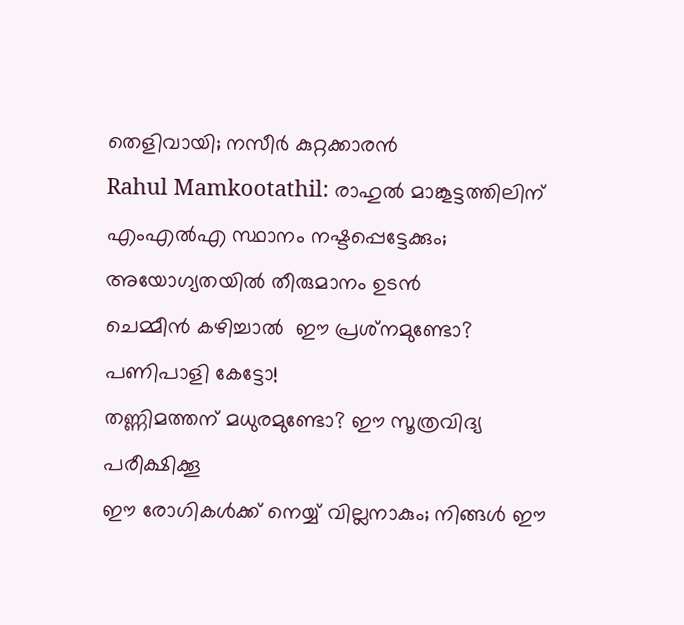തെളിവായി; നസീര്‍ കുറ്റക്കാരൻ
Rahul Mamkootathil: രാഹുല്‍ മാങ്കൂട്ടത്തിലിന് എംഎല്‍എ സ്ഥാനം നഷ്ടപ്പെട്ടേക്കും; അയോഗ്യതയില്‍ തീരുമാനം ഉടന്‍
ചെമ്മീന്‍ കഴിച്ചാല്‍  ഈ പ്രശ്‌നമുണ്ടോ? പണിപാളി കേട്ടോ!
തണ്ണിമത്തന് മധുരമുണ്ടോ? ഈ സൂത്രവിദ്യ പരീക്ഷിക്കൂ
ഈ രോഗികൾക്ക് നെയ്യ് വില്ലനാകും; നിങ്ങൾ ഈ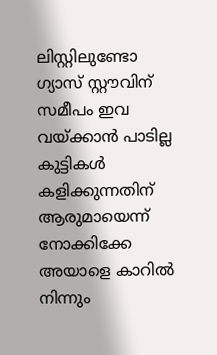ലിസ്റ്റിലുണ്ടോ
ഗ്യാസ് സ്റ്റൗവിന് സമീപം ഇവ വയ്ക്കാൻ പാടില്ല
കുട്ടികൾ കളിക്കുന്നതിന് ആരുമായെന്ന് നോക്കിക്കേ
അയാളെ കാറിൽ നിന്നും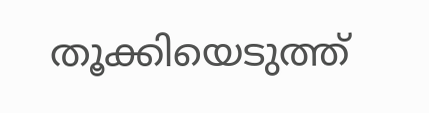തൂക്കിയെടുത്ത്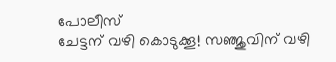പോലീസ്
ചേട്ടന് വഴി കൊടുക്കൂ! സഞ്ജുവിന് വഴി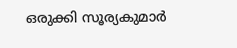ഒരുക്കി സൂര്യകുമാർ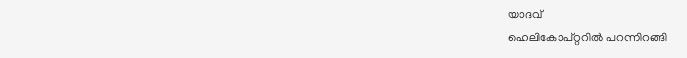യാദവ്
ഹെലികോപ്റ്ററിൽ പറന്നിറങ്ങി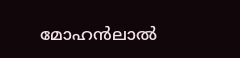മോഹൻലാൽ